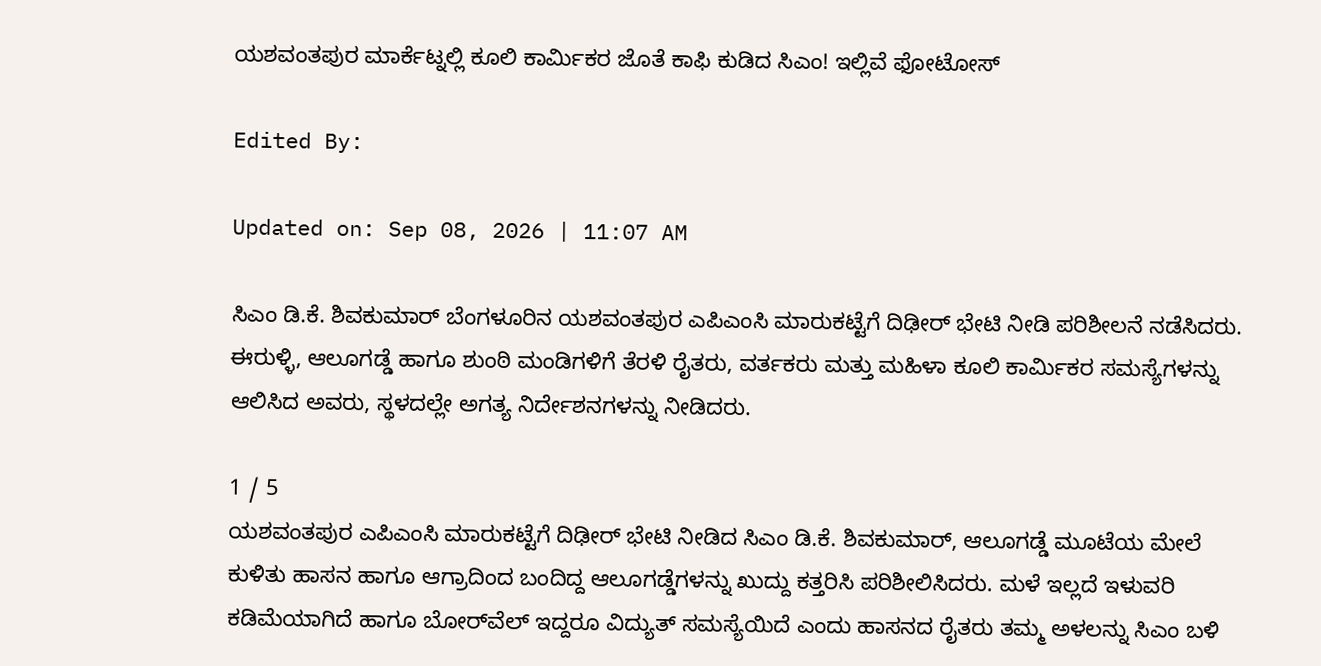ಯಶವಂತಪುರ ಮಾರ್ಕೆಟ್ನಲ್ಲಿ ಕೂಲಿ ಕಾರ್ಮಿಕರ ಜೊತೆ ಕಾಫಿ ಕುಡಿದ ಸಿಎಂ! ಇಲ್ಲಿವೆ ಫೋಟೋಸ್

Edited By:

Updated on: Sep 08, 2026 | 11:07 AM

ಸಿಎಂ ಡಿ.ಕೆ. ಶಿವಕುಮಾರ್ ಬೆಂಗಳೂರಿನ ಯಶವಂತಪುರ ಎಪಿಎಂಸಿ ಮಾರುಕಟ್ಟೆಗೆ ದಿಢೀರ್ ಭೇಟಿ ನೀಡಿ ಪರಿಶೀಲನೆ ನಡೆಸಿದರು. ಈರುಳ್ಳಿ, ಆಲೂಗಡ್ಡೆ ಹಾಗೂ ಶುಂಠಿ ಮಂಡಿಗಳಿಗೆ ತೆರಳಿ ರೈತರು, ವರ್ತಕರು ಮತ್ತು ಮಹಿಳಾ ಕೂಲಿ ಕಾರ್ಮಿಕರ ಸಮಸ್ಯೆಗಳನ್ನು ಆಲಿಸಿದ ಅವರು, ಸ್ಥಳದಲ್ಲೇ ಅಗತ್ಯ ನಿರ್ದೇಶನಗಳನ್ನು ನೀಡಿದರು.

1 / 5
ಯಶವಂತಪುರ ಎಪಿಎಂಸಿ ಮಾರುಕಟ್ಟೆಗೆ ದಿಢೀರ್ ಭೇಟಿ ನೀಡಿದ ಸಿಎಂ ಡಿ.ಕೆ. ಶಿವಕುಮಾರ್, ಆಲೂಗಡ್ಡೆ ಮೂಟೆಯ ಮೇಲೆ ಕುಳಿತು ಹಾಸನ ಹಾಗೂ ಆಗ್ರಾದಿಂದ ಬಂದಿದ್ದ ಆಲೂಗಡ್ಡೆಗಳನ್ನು ಖುದ್ದು ಕತ್ತರಿಸಿ ಪರಿಶೀಲಿಸಿದರು. ಮಳೆ ಇಲ್ಲದೆ ಇಳುವರಿ ಕಡಿಮೆಯಾಗಿದೆ ಹಾಗೂ ಬೋರ್‌ವೆಲ್ ಇದ್ದರೂ ವಿದ್ಯುತ್ ಸಮಸ್ಯೆಯಿದೆ ಎಂದು ಹಾಸನದ ರೈತರು ತಮ್ಮ ಅಳಲನ್ನು ಸಿಎಂ ಬಳಿ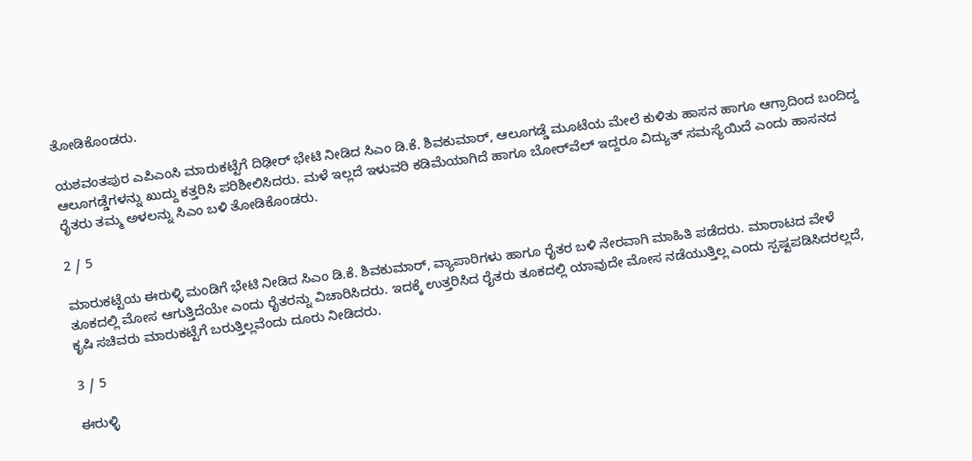ತೋಡಿಕೊಂಡರು.

ಯಶವಂತಪುರ ಎಪಿಎಂಸಿ ಮಾರುಕಟ್ಟೆಗೆ ದಿಢೀರ್ ಭೇಟಿ ನೀಡಿದ ಸಿಎಂ ಡಿ.ಕೆ. ಶಿವಕುಮಾರ್, ಆಲೂಗಡ್ಡೆ ಮೂಟೆಯ ಮೇಲೆ ಕುಳಿತು ಹಾಸನ ಹಾಗೂ ಆಗ್ರಾದಿಂದ ಬಂದಿದ್ದ ಆಲೂಗಡ್ಡೆಗಳನ್ನು ಖುದ್ದು ಕತ್ತರಿಸಿ ಪರಿಶೀಲಿಸಿದರು. ಮಳೆ ಇಲ್ಲದೆ ಇಳುವರಿ ಕಡಿಮೆಯಾಗಿದೆ ಹಾಗೂ ಬೋರ್‌ವೆಲ್ ಇದ್ದರೂ ವಿದ್ಯುತ್ ಸಮಸ್ಯೆಯಿದೆ ಎಂದು ಹಾಸನದ ರೈತರು ತಮ್ಮ ಅಳಲನ್ನು ಸಿಎಂ ಬಳಿ ತೋಡಿಕೊಂಡರು.

2 / 5

ಮಾರುಕಟ್ಟೆಯ ಈರುಳ್ಳಿ ಮಂಡಿಗೆ ಭೇಟಿ ನೀಡಿದ ಸಿಎಂ ಡಿ.ಕೆ. ಶಿವಕುಮಾರ್, ವ್ಯಾಪಾರಿಗಳು ಹಾಗೂ ರೈತರ ಬಳಿ ನೇರವಾಗಿ ಮಾಹಿತಿ ಪಡೆದರು. ಮಾರಾಟದ ವೇಳೆ ತೂಕದಲ್ಲಿ ಮೋಸ ಆಗುತ್ತಿದೆಯೇ ಎಂದು ರೈತರನ್ನು ವಿಚಾರಿಸಿದರು. ಇದಕ್ಕೆ ಉತ್ತರಿಸಿದ ರೈತರು ತೂಕದಲ್ಲಿ ಯಾವುದೇ ಮೋಸ ನಡೆಯುತ್ತಿಲ್ಲ ಎಂದು ಸ್ಪಷ್ಟಪಡಿಸಿದರಲ್ಲದೆ, ಕೃಷಿ ಸಚಿವರು ಮಾರುಕಟ್ಟೆಗೆ ಬರುತ್ತಿಲ್ಲವೆಂದು ದೂರು ನೀಡಿದರು.

3 / 5

ಈರುಳ್ಳಿ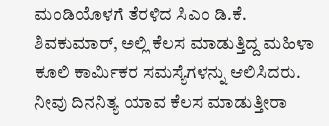ಮಂಡಿಯೊಳಗೆ ತೆರಳಿದ ಸಿಎಂ ಡಿ.ಕೆ. ಶಿವಕುಮಾರ್, ಅಲ್ಲಿ ಕೆಲಸ ಮಾಡುತ್ತಿದ್ದ ಮಹಿಳಾ ಕೂಲಿ ಕಾರ್ಮಿಕರ ಸಮಸ್ಯೆಗಳನ್ನು ಆಲಿಸಿದರು. ನೀವು ದಿನನಿತ್ಯ ಯಾವ ಕೆಲಸ ಮಾಡುತ್ತೀರಾ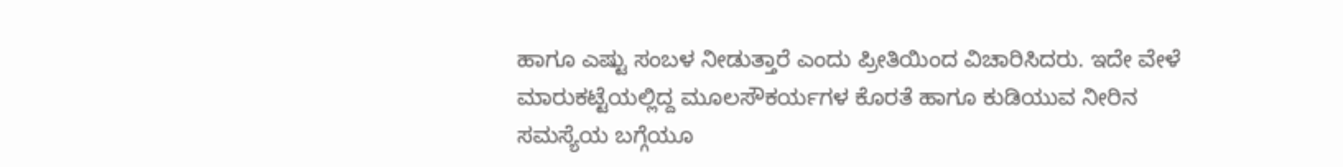ಹಾಗೂ ಎಷ್ಟು ಸಂಬಳ ನೀಡುತ್ತಾರೆ ಎಂದು ಪ್ರೀತಿಯಿಂದ ವಿಚಾರಿಸಿದರು. ಇದೇ ವೇಳೆ ಮಾರುಕಟ್ಟೆಯಲ್ಲಿದ್ದ ಮೂಲಸೌಕರ್ಯಗಳ ಕೊರತೆ ಹಾಗೂ ಕುಡಿಯುವ ನೀರಿನ ಸಮಸ್ಯೆಯ ಬಗ್ಗೆಯೂ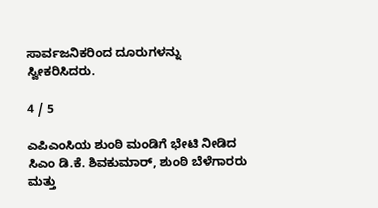ಸಾರ್ವಜನಿಕರಿಂದ ದೂರುಗಳನ್ನು ಸ್ವೀಕರಿಸಿದರು.

4 / 5

ಎಪಿಎಂಸಿಯ ಶುಂಠಿ ಮಂಡಿಗೆ ಭೇಟಿ ನೀಡಿದ ಸಿಎಂ ಡಿ.ಕೆ. ಶಿವಕುಮಾರ್, ಶುಂಠಿ ಬೆಳೆಗಾರರು ಮತ್ತು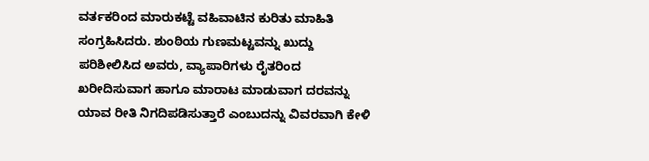ವರ್ತಕರಿಂದ ಮಾರುಕಟ್ಟೆ ವಹಿವಾಟಿನ ಕುರಿತು ಮಾಹಿತಿ ಸಂಗ್ರಹಿಸಿದರು. ಶುಂಠಿಯ ಗುಣಮಟ್ಟವನ್ನು ಖುದ್ದು ಪರಿಶೀಲಿಸಿದ ಅವರು, ವ್ಯಾಪಾರಿಗಳು ರೈತರಿಂದ ಖರೀದಿಸುವಾಗ ಹಾಗೂ ಮಾರಾಟ ಮಾಡುವಾಗ ದರವನ್ನು ಯಾವ ರೀತಿ ನಿಗದಿಪಡಿಸುತ್ತಾರೆ ಎಂಬುದನ್ನು ವಿವರವಾಗಿ ಕೇಳಿ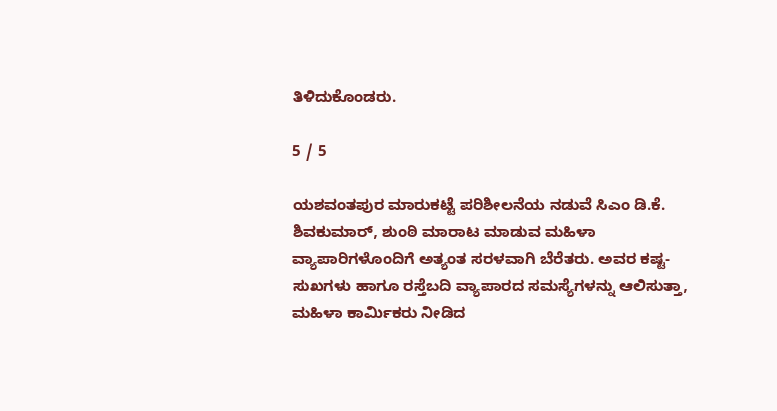ತಿಳಿದುಕೊಂಡರು.

5 / 5

ಯಶವಂತಪುರ ಮಾರುಕಟ್ಟೆ ಪರಿಶೀಲನೆಯ ನಡುವೆ ಸಿಎಂ ಡಿ.ಕೆ. ಶಿವಕುಮಾರ್, ಶುಂಠಿ ಮಾರಾಟ ಮಾಡುವ ಮಹಿಳಾ ವ್ಯಾಪಾರಿಗಳೊಂದಿಗೆ ಅತ್ಯಂತ ಸರಳವಾಗಿ ಬೆರೆತರು. ಅವರ ಕಷ್ಟ-ಸುಖಗಳು ಹಾಗೂ ರಸ್ತೆಬದಿ ವ್ಯಾಪಾರದ ಸಮಸ್ಯೆಗಳನ್ನು ಆಲಿಸುತ್ತಾ, ಮಹಿಳಾ ಕಾರ್ಮಿಕರು ನೀಡಿದ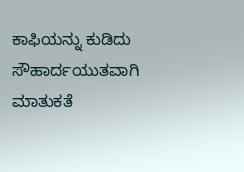ಕಾಫಿಯನ್ನು ಕುಡಿದು ಸೌಹಾರ್ದಯುತವಾಗಿ ಮಾತುಕತೆ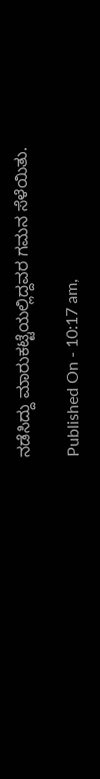ನಡೆಸಿದ್ದು ಮಾರುಕಟ್ಟೆಯಲ್ಲಿದ್ದವರ ಗಮನ ಸೆಳೆಯಿತು.

Published On - 10:17 am,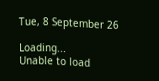Tue, 8 September 26

Loading...
Unable to load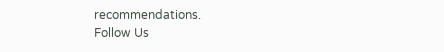recommendations.
Follow Us